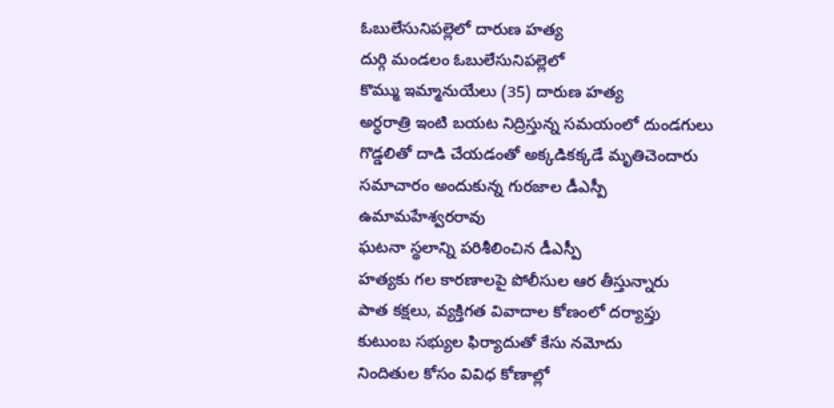ఓబులేసునిపల్లెలో దారుణ హత్య
దుర్గి మండలం ఓబులేసునిపల్లెలో
కొమ్ము ఇమ్మానుయేలు (35) దారుణ హత్య
అర్ధరాత్రి ఇంటి బయట నిద్రిస్తున్న సమయంలో దుండగులు
గొడ్డలితో దాడి చేయడంతో అక్కడికక్కడే మృతిచెందారు
సమాచారం అందుకున్న గురజాల డీఎస్పీ ఉమామహేశ్వరరావు
ఘటనా స్థలాన్ని పరిశీలించిన డీఎస్పీ
హత్యకు గల కారణాలపై పోలీసుల ఆర తీస్తున్నారు
పాత కక్షలు, వ్యక్తిగత వివాదాల కోణంలో దర్యాప్తు
కుటుంబ సభ్యుల ఫిర్యాదుతో కేసు నమోదు
నిందితుల కోసం వివిధ కోణాల్లో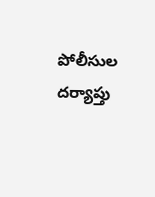పోలీసుల దర్యాప్తు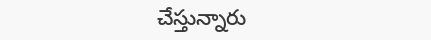చేస్తున్నారు